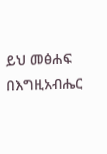ይህ መፅሐፍ በእግዚአብሔር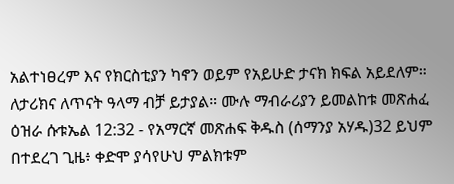አልተነፀረም እና የክርስቲያን ካኖን ወይም የአይሁድ ታናክ ክፍል አይደለም። ለታሪክና ለጥናት ዓላማ ብቻ ይታያል። ሙሉ ማብራሪያን ይመልከቱ መጽሐፈ ዕዝራ ሱቱኤል 12:32 - የአማርኛ መጽሐፍ ቅዱስ (ሰማንያ አሃዱ)32 ይህም በተደረገ ጊዜ፥ ቀድሞ ያሳየሁህ ምልክቱም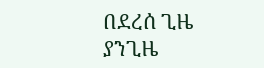በደረሰ ጊዜ ያንጊዜ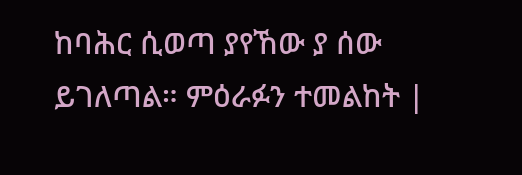ከባሕር ሲወጣ ያየኸው ያ ሰው ይገለጣል። ምዕራፉን ተመልከት |